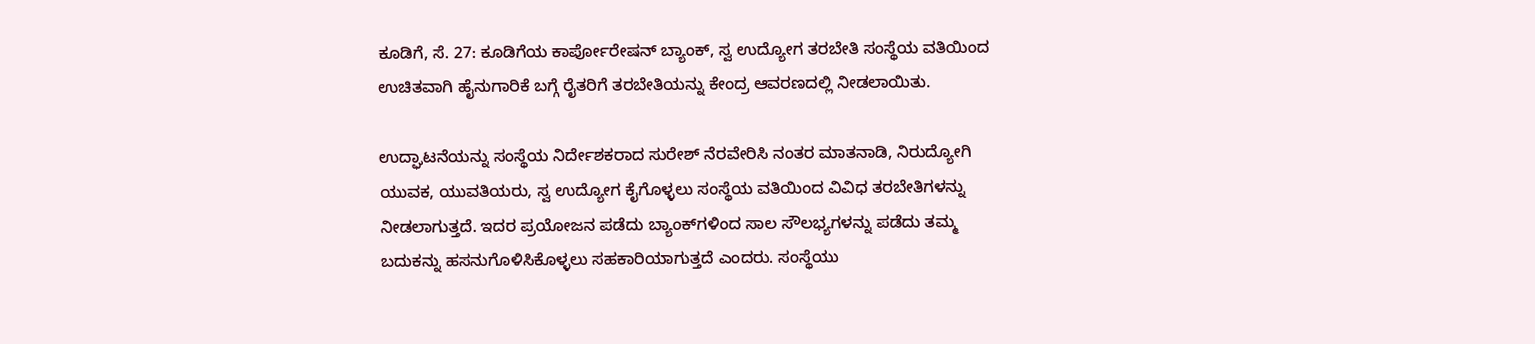ಕೂಡಿಗೆ, ಸೆ. 27: ಕೂಡಿಗೆಯ ಕಾರ್ಪೋರೇಷನ್ ಬ್ಯಾಂಕ್, ಸ್ವ ಉದ್ಯೋಗ ತರಬೇತಿ ಸಂಸ್ಥೆಯ ವತಿಯಿಂದ ಉಚಿತವಾಗಿ ಹೈನುಗಾರಿಕೆ ಬಗ್ಗೆ ರೈತರಿಗೆ ತರಬೇತಿಯನ್ನು ಕೇಂದ್ರ ಆವರಣದಲ್ಲಿ ನೀಡಲಾಯಿತು.

ಉದ್ಘಾಟನೆಯನ್ನು ಸಂಸ್ಥೆಯ ನಿರ್ದೇಶಕರಾದ ಸುರೇಶ್ ನೆರವೇರಿಸಿ ನಂತರ ಮಾತನಾಡಿ, ನಿರುದ್ಯೋಗಿ ಯುವಕ, ಯುವತಿಯರು, ಸ್ವ ಉದ್ಯೋಗ ಕೈಗೊಳ್ಳಲು ಸಂಸ್ಥೆಯ ವತಿಯಿಂದ ವಿವಿಧ ತರಬೇತಿಗಳನ್ನು ನೀಡಲಾಗುತ್ತದೆ. ಇದರ ಪ್ರಯೋಜನ ಪಡೆದು ಬ್ಯಾಂಕ್‍ಗಳಿಂದ ಸಾಲ ಸೌಲಭ್ಯಗಳನ್ನು ಪಡೆದು ತಮ್ಮ ಬದುಕನ್ನು ಹಸನುಗೊಳಿಸಿಕೊಳ್ಳಲು ಸಹಕಾರಿಯಾಗುತ್ತದೆ ಎಂದರು. ಸಂಸ್ಥೆಯು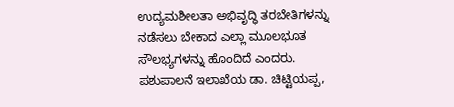ಉದ್ಯಮಶೀಲತಾ ಅಭಿವೃದ್ಧಿ ತರಬೇತಿಗಳನ್ನು ನಡೆಸಲು ಬೇಕಾದ ಎಲ್ಲಾ ಮೂಲಭೂತ ಸೌಲಭ್ಯಗಳನ್ನು ಹೊಂದಿದೆ ಎಂದರು. ಪಶುಪಾಲನೆ ಇಲಾಖೆಯ ಡಾ. ಚಿಟ್ಟಿಯಪ್ಪ,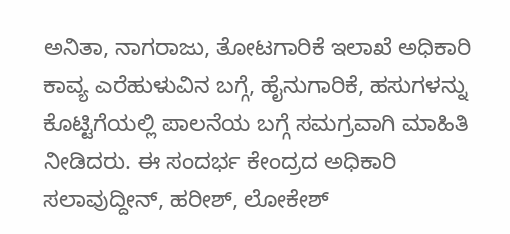ಅನಿತಾ, ನಾಗರಾಜು, ತೋಟಗಾರಿಕೆ ಇಲಾಖೆ ಅಧಿಕಾರಿ ಕಾವ್ಯ ಎರೆಹುಳುವಿನ ಬಗ್ಗೆ, ಹೈನುಗಾರಿಕೆ, ಹಸುಗಳನ್ನು ಕೊಟ್ಟಿಗೆಯಲ್ಲಿ ಪಾಲನೆಯ ಬಗ್ಗೆ ಸಮಗ್ರವಾಗಿ ಮಾಹಿತಿ ನೀಡಿದರು. ಈ ಸಂದರ್ಭ ಕೇಂದ್ರದ ಅಧಿಕಾರಿ ಸಲಾವುದ್ದೀನ್, ಹರೀಶ್, ಲೋಕೇಶ್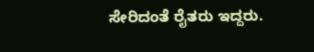ಸೇರಿದಂತೆ ರೈತರು ಇದ್ದರು.